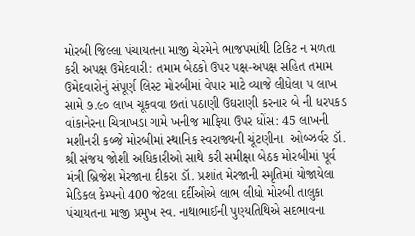મોરબી જિલ્લા પંચાયતના માજી ચેરમેને ભાજપમાંથી ટિકિટ ન મળતા કરી અપક્ષ ઉમેદવારી: તમામ બેઠકો ઉપર પક્ષ-અપક્ષ સહિત તમામ ઉમેદવારોનું સંપૂર્ણ લિસ્ટ મોરબીમાં વેપાર માટે વ્યાજે લીધેલા ૫ લાખ સામે ૭.૯૦ લાખ ચૂકવવા છતાં પઠાણી ઉઘરાણી કરનાર બે ની ધરપકડ વાંકાનેરના ચિત્રાખડા ગામે ખનીજ માફિયા ઉપર ધોંસ: 45 લાખની મશીનરી કબ્જે મોરબીમાં સ્થાનિક સ્વરાજ્યની ચૂંટણીના  ઓબ્ઝર્વર ડૉ. શ્રી સંજય જોશી અધિકારીઓ સાથે કરી સમીક્ષા બેઠક મોરબીમાં પૂર્વ મંત્રી બ્રિજેશ મેરજાના દીકરા ડૉ. પ્રશાંત મેરજાની સ્મૃતિમાં યોજાયેલા મેડિકલ કેમ્પનો 400 જેટલા દર્દીઓએ લાભ લીધો મોરબી તાલુકા પંચાયતના માજી પ્રમુખ સ્વ. નાથાભાઈની પુણ્યતિથિએ સદભાવના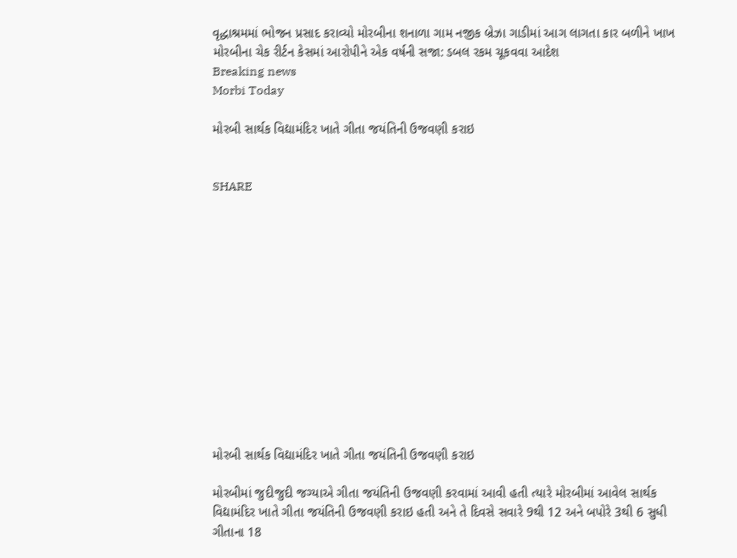વૃદ્ધાશ્રમમાં ભોજન પ્રસાદ કરાવ્યો મોરબીના શનાળા ગામ નજીક બ્રેઝા ગાડીમાં આગ લાગતા કાર બળીને ખાખ મોરબીના ચેક રીર્ટન કેસમાં આરોપીને એક વર્ષની સજા: ડબલ રકમ ચૂકવવા આદેશ
Breaking news
Morbi Today

મોરબી સાર્થક વિદ્યામંદિર ખાતે ગીતા જયંતિની ઉજવણી કરાઇ


SHARE













મોરબી સાર્થક વિદ્યામંદિર ખાતે ગીતા જયંતિની ઉજવણી કરાઇ

મોરબીમાં જુદીજુદી જગ્યાએ ગીતા જયંતિની ઉજવણી કરવામાં આવી હતી ત્યારે મોરબીમાં આવેલ સાર્થક વિદ્યામંદિર ખાતે ગીતા જયંતિની ઉજવણી કરાઇ હતી અને તે દિવસે સવારે 9થી 12 અને બપોરે 3થી 6 સુધી ગીતાના 18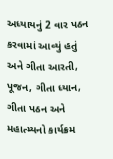અધ્યાયનું 2 વાર પઠન કરવામાં આવ્યું હતું અને ગીતા આરતી, પૂજન, ગીતા ધ્યાન, ગીતા પઠન અને મહાત્મ્યનો કાર્યક્રમ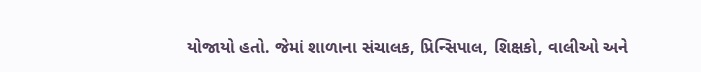યોજાયો હતો. જેમાં શાળાના સંચાલક, પ્રિન્સિપાલ, શિક્ષકો, વાલીઓ અને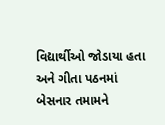વિદ્યાર્થીઓ જોડાયા હતા અને ગીતા પઠનમાં બેસનાર તમામને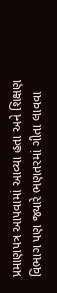પ્રમાણપત્ર આપવામાં આવ્યા હતા અને શિક્ષણ વિભાગ પણ જ્યારે ભણતરમાં ગીતા લાવવા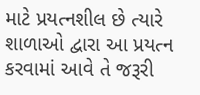માટે પ્રયત્નશીલ છે ત્યારે શાળાઓ દ્વારા આ પ્રયત્ન કરવામાં આવે તે જરૂરી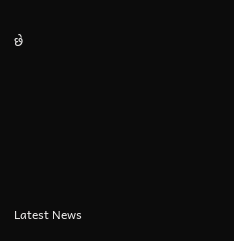છે






Latest News